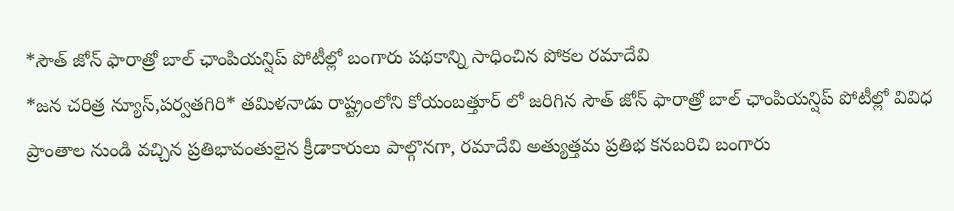*సౌత్ జోన్ ఫారాత్రో బాల్ ఛాంపియన్షిప్ పోటీల్లో బంగారు పథకాన్ని సాధించిన పోకల రమాదేవి
*జన చరిత్ర న్యూస్,పర్వతగిరి* తమిళనాడు రాష్ట్రంలోని కోయంబత్తూర్ లో జరిగిన సౌత్ జోన్ ఫారాత్రో బాల్ ఛాంపియన్షిప్ పోటీల్లో వివిధ ప్రాంతాల నుండి వచ్చిన ప్రతిభావంతులైన క్రీడాకారులు పాల్గొనగా, రమాదేవి అత్యుత్తమ ప్రతిభ కనబరిచి బంగారు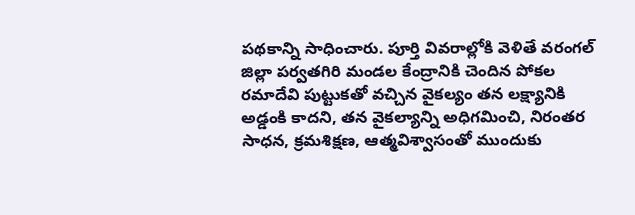పథకాన్ని సాధించారు. పూర్తి వివరాల్లోకి వెళితే వరంగల్ జిల్లా పర్వతగిరి మండల కేంద్రానికి చెందిన పోకల రమాదేవి పుట్టుకతో వచ్చిన వైకల్యం తన లక్ష్యానికి అడ్డంకి కాదని, తన వైకల్యాన్ని అధిగమించి, నిరంతర సాధన, క్రమశిక్షణ, ఆత్మవిశ్వాసంతో ముందుకు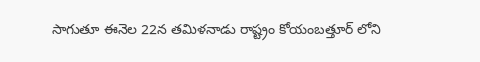సాగుతూ ఈనెల 22న తమిళనాడు రాష్ట్రం కోయంబత్తూర్ లోని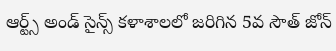ఆర్ట్స్ అండ్ సైన్స్ కళాశాలలో జరిగిన 5వ సౌత్ జోన్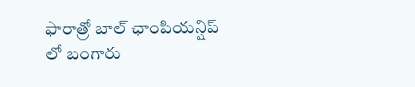ఫారాత్రో బాల్ ఛాంపియన్షిప్ లో బంగారు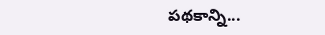పథకాన్ని...